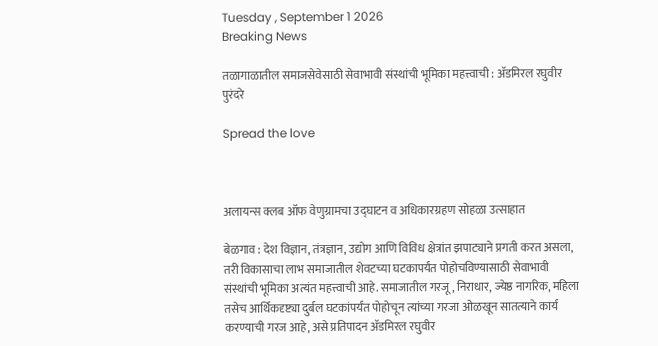Tuesday , September 1 2026
Breaking News

तळागाळातील समाजसेवेसाठी सेवाभावी संस्थांची भूमिका महत्त्वाची : ॲडमिरल रघुवीर पुरंदरे

Spread the love



अलायन्स क्लब ऑफ वेणुग्रामचा उद्घाटन व अधिकारग्रहण सोहळा उत्साहात

बेळगाव : देश विज्ञान, तंत्रज्ञान, उद्योग आणि विविध क्षेत्रांत झपाट्याने प्रगती करत असला, तरी विकासाचा लाभ समाजातील शेवटच्या घटकापर्यंत पोहोचविण्यासाठी सेवाभावी संस्थांची भूमिका अत्यंत महत्त्वाची आहे. समाजातील गरजू, निराधार, ज्येष्ठ नागरिक, महिला तसेच आर्थिकदृष्ट्या दुर्बल घटकांपर्यंत पोहोचून त्यांच्या गरजा ओळखून सातत्याने कार्य करण्याची गरज आहे, असे प्रतिपादन ॲडमिरल रघुवीर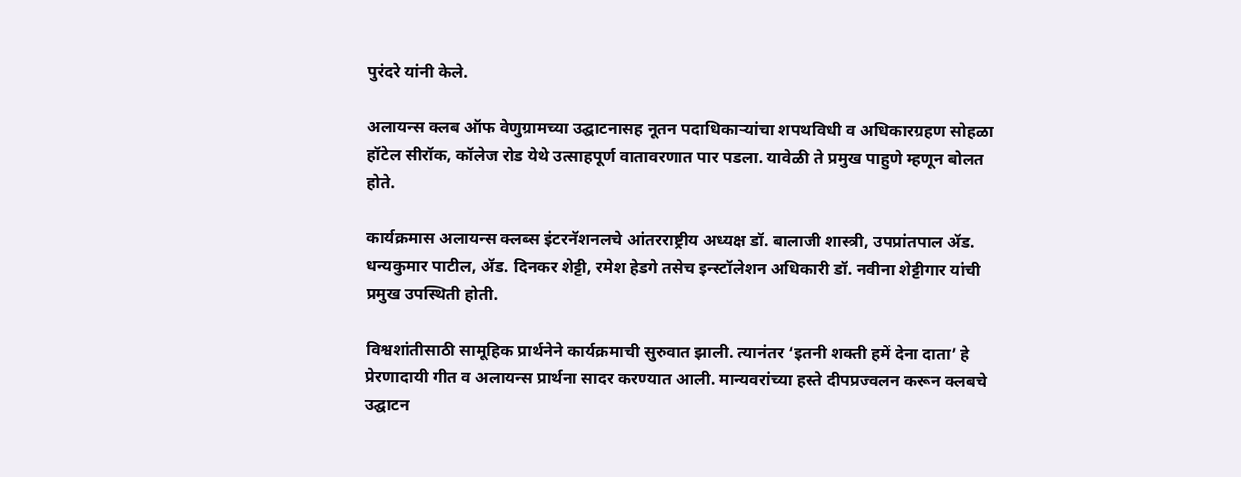पुरंदरे यांनी केले.

अलायन्स क्लब ऑफ वेणुग्रामच्या उद्घाटनासह नूतन पदाधिकाऱ्यांचा शपथविधी व अधिकारग्रहण सोहळा हॉटेल सीरॉक, कॉलेज रोड येथे उत्साहपूर्ण वातावरणात पार पडला. यावेळी ते प्रमुख पाहुणे म्हणून बोलत होते.

कार्यक्रमास अलायन्स क्लब्स इंटरनॅशनलचे आंतरराष्ट्रीय अध्यक्ष डॉ. बालाजी शास्त्री, उपप्रांतपाल ॲड. धन्यकुमार पाटील, ॲड. दिनकर शेट्टी, रमेश हेडगे तसेच इन्स्टॉलेशन अधिकारी डॉ. नवीना शेट्टीगार यांची प्रमुख उपस्थिती होती.

विश्वशांतीसाठी सामूहिक प्रार्थनेने कार्यक्रमाची सुरुवात झाली. त्यानंतर ‘इतनी शक्ती हमें देना दाता’ हे प्रेरणादायी गीत व अलायन्स प्रार्थना सादर करण्यात आली. मान्यवरांच्या हस्ते दीपप्रज्वलन करून क्लबचे उद्घाटन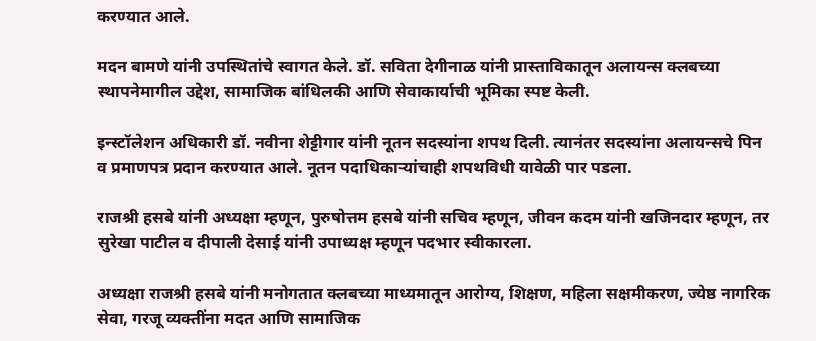करण्यात आले.

मदन बामणे यांनी उपस्थितांचे स्वागत केले. डॉ. सविता देगीनाळ यांनी प्रास्ताविकातून अलायन्स क्लबच्या स्थापनेमागील उद्देश, सामाजिक बांधिलकी आणि सेवाकार्याची भूमिका स्पष्ट केली.

इन्स्टॉलेशन अधिकारी डॉ. नवीना शेट्टीगार यांनी नूतन सदस्यांना शपथ दिली. त्यानंतर सदस्यांना अलायन्सचे पिन व प्रमाणपत्र प्रदान करण्यात आले. नूतन पदाधिकाऱ्यांचाही शपथविधी यावेळी पार पडला.

राजश्री हसबे यांनी अध्यक्षा म्हणून, पुरुषोत्तम हसबे यांनी सचिव म्हणून, जीवन कदम यांनी खजिनदार म्हणून, तर सुरेखा पाटील व दीपाली देसाई यांनी उपाध्यक्ष म्हणून पदभार स्वीकारला.

अध्यक्षा राजश्री हसबे यांनी मनोगतात क्लबच्या माध्यमातून आरोग्य, शिक्षण, महिला सक्षमीकरण, ज्येष्ठ नागरिक सेवा, गरजू व्यक्तींना मदत आणि सामाजिक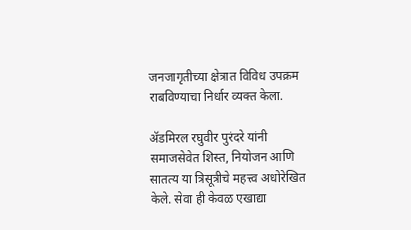जनजागृतीच्या क्षेत्रात विविध उपक्रम राबविण्याचा निर्धार व्यक्त केला.

ॲडमिरल रघुवीर पुरंदरे यांनी समाजसेवेत शिस्त, नियोजन आणि सातत्य या त्रिसूत्रीचे महत्त्व अधोरेखित केले. सेवा ही केवळ एखाद्या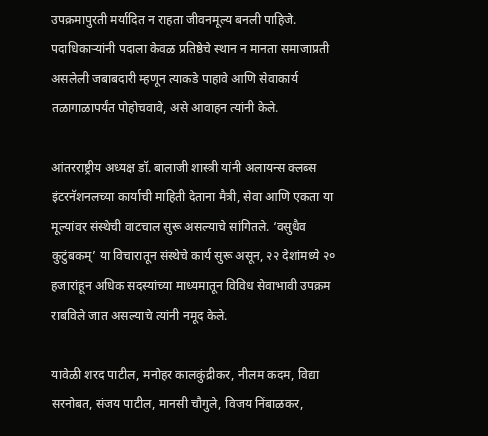उपक्रमापुरती मर्यादित न राहता जीवनमूल्य बनली पाहिजे. पदाधिकाऱ्यांनी पदाला केवळ प्रतिष्ठेचे स्थान न मानता समाजाप्रती असलेली जबाबदारी म्हणून त्याकडे पाहावे आणि सेवाकार्य तळागाळापर्यंत पोहोचवावे, असे आवाहन त्यांनी केले.

आंतरराष्ट्रीय अध्यक्ष डॉ. बालाजी शास्त्री यांनी अलायन्स क्लब्स इंटरनॅशनलच्या कार्याची माहिती देताना मैत्री, सेवा आणि एकता या मूल्यांवर संस्थेची वाटचाल सुरू असल्याचे सांगितले. ‘वसुधैव कुटुंबकम्’ या विचारातून संस्थेचे कार्य सुरू असून, २२ देशांमध्ये २० हजारांहून अधिक सदस्यांच्या माध्यमातून विविध सेवाभावी उपक्रम राबविले जात असल्याचे त्यांनी नमूद केले.

यावेळी शरद पाटील, मनोहर कालकुंद्रीकर, नीलम कदम, विद्या सरनोबत, संजय पाटील, मानसी चौगुले, विजय निंबाळकर,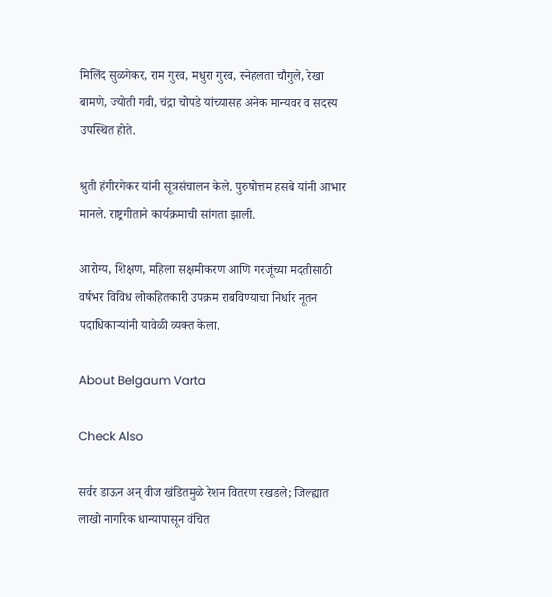मिलिंद सुळगेकर, राम गुरव, मधुरा गुरव, स्नेहलता चौगुले, रेखा बामणे, ज्योती गवी, चंद्रा चोपडे यांच्यासह अनेक मान्यवर व सदस्य उपस्थित होते.

श्रुती हंगीरगेकर यांनी सूत्रसंचालन केले. पुरुषोत्तम हसबे यांनी आभार मानले. राष्ट्रगीताने कार्यक्रमाची सांगता झाली.

आरोग्य, शिक्षण, महिला सक्षमीकरण आणि गरजूंच्या मदतीसाठी वर्षभर विविध लोकहितकारी उपक्रम राबविण्याचा निर्धार नूतन पदाधिकाऱ्यांनी यावेळी व्यक्त केला.

About Belgaum Varta

Check Also

सर्वर डाऊन अन् वीज खंडितमुळे रेशन वितरण रखडले; जिल्ह्यात लाखो नागरिक धान्यापासून वंचित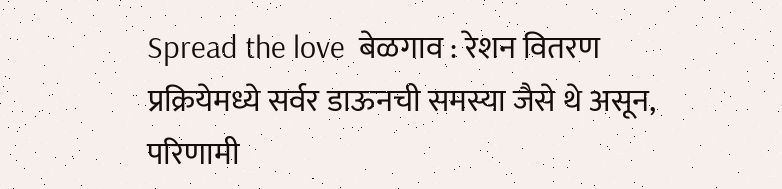Spread the love  बेळगाव : रेशन वितरण प्रक्रियेमध्ये सर्वर डाऊनची समस्या जैसे थे असून, परिणामी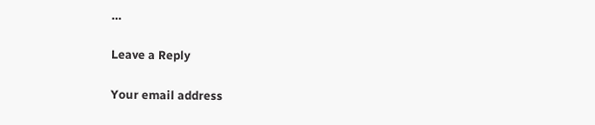…

Leave a Reply

Your email address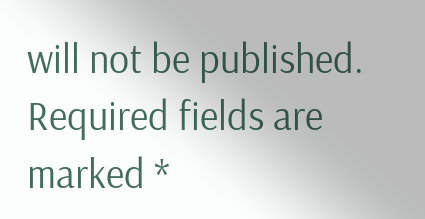will not be published. Required fields are marked *